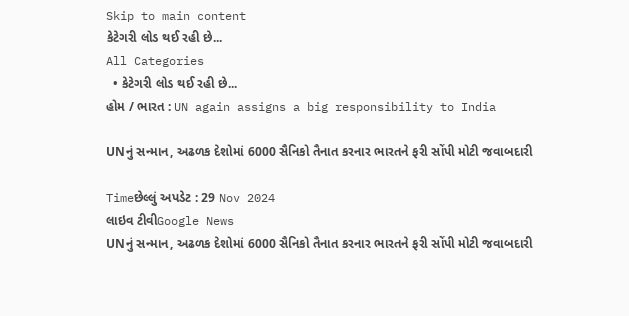Skip to main content
કેટેગરી લોડ થઈ રહી છે...
All Categories
  • કેટેગરી લોડ થઈ રહી છે...
હોમ / ભારત : UN again assigns a big responsibility to India

UNનું સન્માન, અઢળક દેશોમાં 6000 સૈનિકો તૈનાત કરનાર ભારતને ફરી સોંપી મોટી જવાબદારી

Timeછેલ્લું અપડેટ : 29 Nov 2024
લાઇવ ટીવીGoogle News
UNનું સન્માન, અઢળક દેશોમાં 6000 સૈનિકો તૈનાત કરનાર ભારતને ફરી સોંપી મોટી જવાબદારી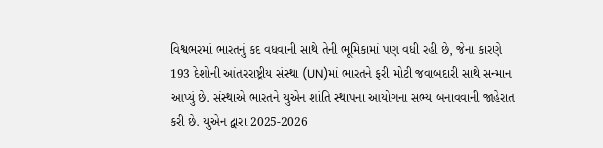વિશ્વભરમાં ભારતનું કદ વધવાની સાથે તેની ભૂમિકામાં પણ વધી રહી છે, જેના કારણે 193 દેશોની આંતરરાષ્ટ્રીય સંસ્થા (UN)માં ભારતને ફરી મોટી જવાબદારી સાથે સન્માન આપ્યું છે. સંસ્થાએ ભારતને યુએન શાંતિ સ્થાપના આયોગના સભ્ય બનાવવાની જાહેરાત કરી છે. યુએન દ્વારા 2025-2026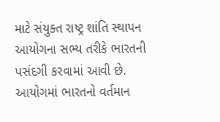માટે સંયુક્ત રાષ્ટ્ર શાંતિ સ્થાપન આયોગના સભ્ય તરીકે ભારતની પસંદગી કરવામાં આવી છે. આયોગમાં ભારતનો વર્તમાન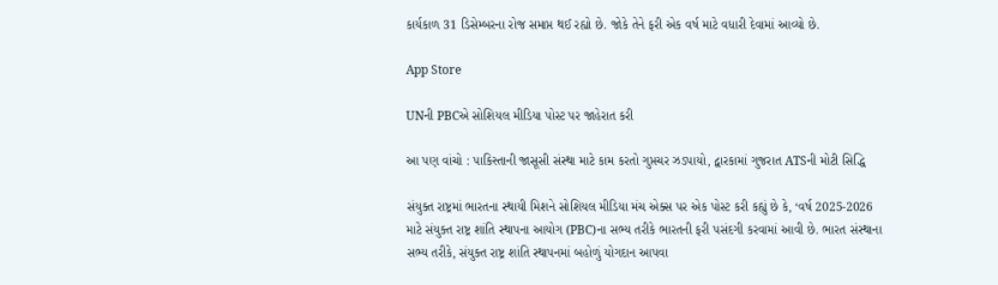કાર્યકાળ 31 ડિસેમ્બરના રોજ સમાપ્ત થઈ રહ્યો છે. જોકે તેને ફરી એક વર્ષ માટે વધારી દેવામાં આવ્યો છે.

App Store

UNની PBCએ સોશિયલ મીડિયા પોસ્ટ પર જાહેરાત કરી

આ પણ વાંચો : પાકિસ્તાની જાસૂસી સંસ્થા માટે કામ કરતો ગુપ્તચર ઝડપાયો, દ્વારકામાં ગુજરાત ATSની મોટી સિદ્ધિ

સંયુક્ત રાષ્ટ્રમાં ભારતના સ્થાયી મિશને સોશિયલ મીડિયા મંચ એક્સ પર એક પોસ્ટ કરી કહ્યું છે કે, ‘વર્ષ 2025-2026 માટે સંયુક્ત રાષ્ટ્ર શાંતિ સ્થાપના આયોગ (PBC)ના સભ્ય તરીકે ભારતની ફરી પસંદગી કરવામાં આવી છે. ભારત સંસ્થાના સભ્ય તરીકે, સંયુક્ત રાષ્ટ્ર શાંતિ સ્થાપનમાં બહોળું યોગદાન આપવા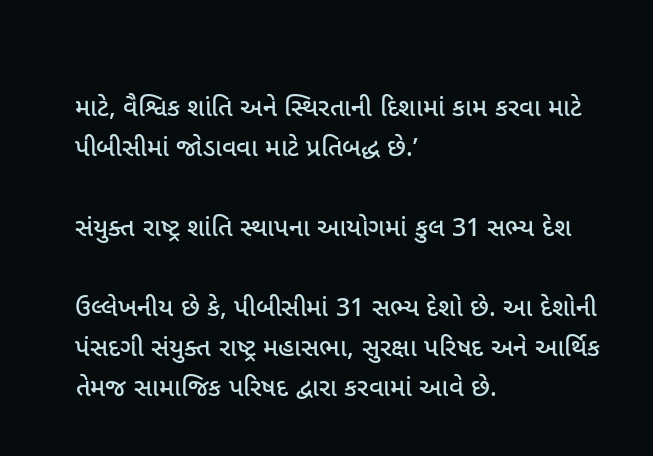માટે, વૈશ્વિક શાંતિ અને સ્થિરતાની દિશામાં કામ કરવા માટે પીબીસીમાં જોડાવવા માટે પ્રતિબદ્ધ છે.’

સંયુક્ત રાષ્ટ્ર શાંતિ સ્થાપના આયોગમાં કુલ 31 સભ્ય દેશ

ઉલ્લેખનીય છે કે, પીબીસીમાં 31 સભ્ય દેશો છે. આ દેશોની પંસદગી સંયુક્ત રાષ્ટ્ર મહાસભા, સુરક્ષા પરિષદ અને આર્થિક તેમજ સામાજિક પરિષદ દ્વારા કરવામાં આવે છે.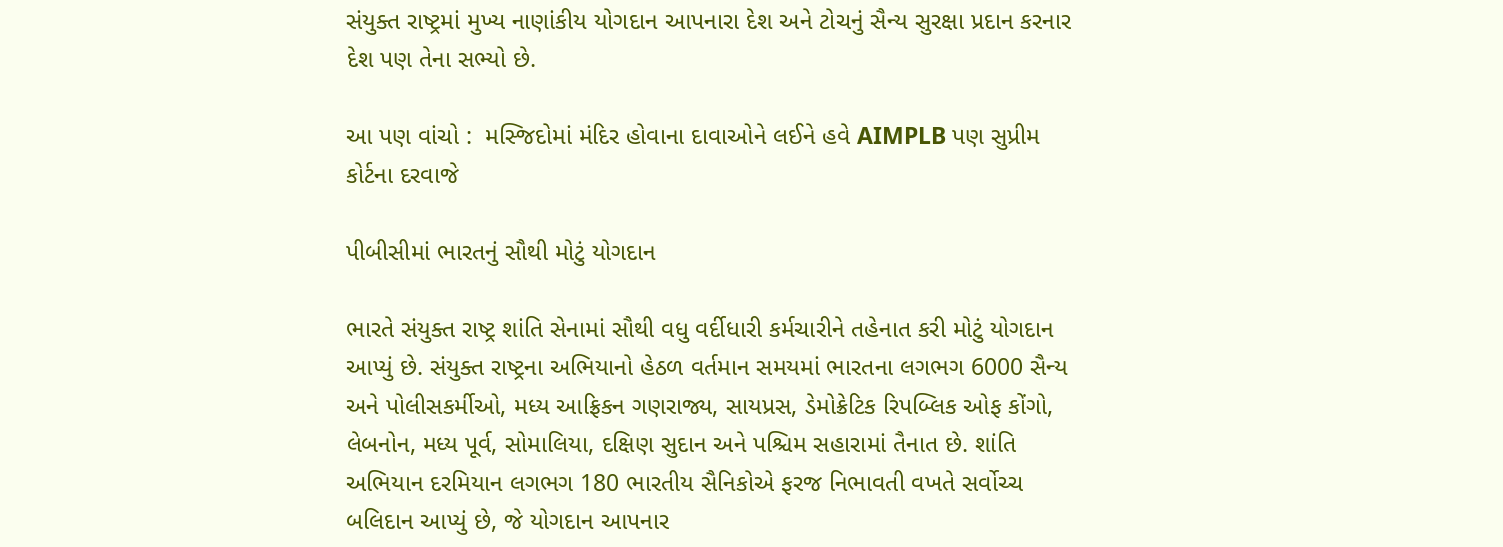સંયુક્ત રાષ્ટ્રમાં મુખ્ય નાણાંકીય યોગદાન આપનારા દેશ અને ટોચનું સૈન્ય સુરક્ષા પ્રદાન કરનાર દેશ પણ તેના સભ્યો છે.

આ પણ વાંચો :  મસ્જિદોમાં મંદિર હોવાના દાવાઓને લઈને હવે AIMPLB પણ સુપ્રીમ કોર્ટના દરવાજે

પીબીસીમાં ભારતનું સૌથી મોટું યોગદાન

ભારતે સંયુક્ત રાષ્ટ્ર શાંતિ સેનામાં સૌથી વધુ વર્દીધારી કર્મચારીને તહેનાત કરી મોટું યોગદાન આપ્યું છે. સંયુક્ત રાષ્ટ્રના અભિયાનો હેઠળ વર્તમાન સમયમાં ભારતના લગભગ 6000 સૈન્ય અને પોલીસકર્મીઓ, મધ્ય આફ્રિકન ગણરાજ્ય, સાયપ્રસ, ડેમોક્રેટિક રિપબ્લિક ઓફ કોંગો, લેબનોન, મધ્ય પૂર્વ, સોમાલિયા, દક્ષિણ સુદાન અને પશ્ચિમ સહારામાં તૈનાત છે. શાંતિ અભિયાન દરમિયાન લગભગ 180 ભારતીય સૈનિકોએ ફરજ નિભાવતી વખતે સર્વોચ્ચ બલિદાન આપ્યું છે, જે યોગદાન આપનાર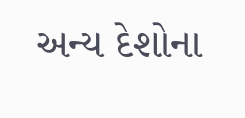અન્ય દેશોના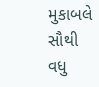મુકાબલે સૌથી વધુ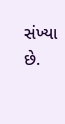સંખ્યા છે.